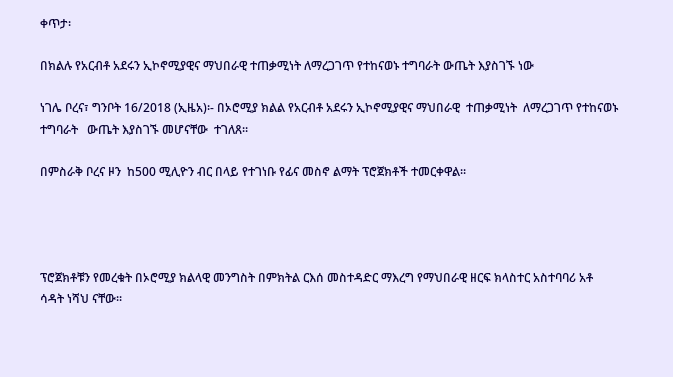ቀጥታ፡

በክልሉ የአርብቶ አደሩን ኢኮኖሚያዊና ማህበራዊ ተጠቃሚነት ለማረጋገጥ የተከናወኑ ተግባራት ውጤት እያስገኙ ነው

ነገሌ ቦረና፣ ግንቦት 16/2018 (ኢዜአ)፡- በኦሮሚያ ክልል የአርብቶ አደሩን ኢኮኖሚያዊና ማህበራዊ  ተጠቃሚነት  ለማረጋገጥ የተከናወኑ   ተግባራት   ውጤት እያስገኙ መሆናቸው  ተገለጸ።

በምስራቅ ቦረና ዞን  ከ500 ሚሊዮን ብር በላይ የተገነቡ የፊና መስኖ ልማት ፕሮጀክቶች ተመርቀዋል፡፡




ፕሮጀክቶቹን የመረቁት በኦሮሚያ ክልላዊ መንግስት በምክትል ርእሰ መስተዳድር ማእረግ የማህበራዊ ዘርፍ ክላስተር አስተባባሪ አቶ ሳዳት ነሻህ ናቸው፡፡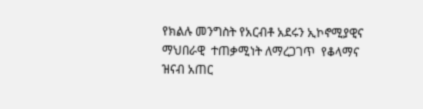የክልሉ መንግስት የአርብቶ አደሩን ኢኮኖሚያዊና ማህበራዊ  ተጠቃሚነት ለማረጋገጥ  የቆላማና ዝናብ አጠር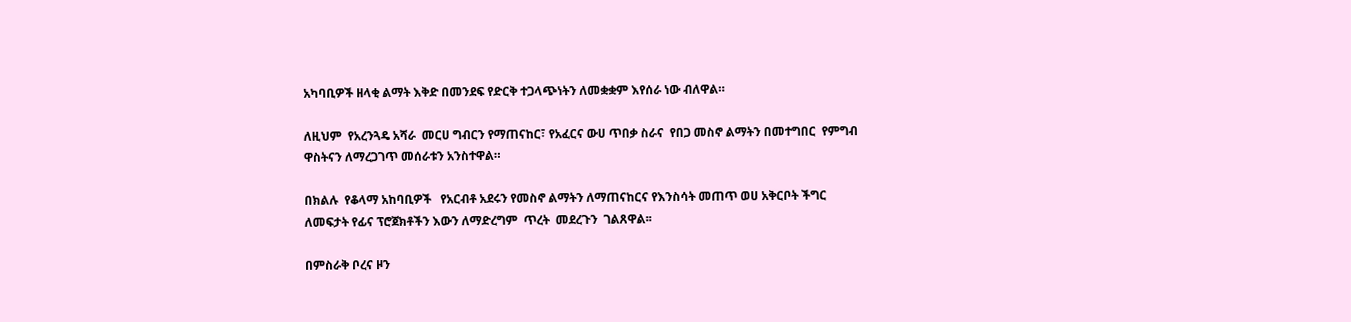አካባቢዎች ዘላቂ ልማት እቅድ በመንደፍ የድርቅ ተጋላጭነትን ለመቋቋም እየሰራ ነው ብለዋል።

ለዚህም  የአረንጓዴ አሻራ  መርሀ ግብርን የማጠናከር፣ የአፈርና ውሀ ጥበቃ ስራና  የበጋ መስኖ ልማትን በመተግበር  የምግብ ዋስትናን ለማረጋገጥ መሰራቱን አንስተዋል።

በክልሉ  የቆላማ አከባቢዎች   የአርብቶ አደሩን የመስኖ ልማትን ለማጠናከርና የእንስሳት መጠጥ ወሀ አቅርቦት ችግር ለመፍታት የፊና ፕሮጀክቶችን እውን ለማድረግም  ጥረት  መደረጉን  ገልጸዋል፡፡

በምስራቅ ቦረና ዞን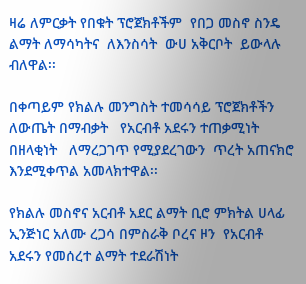ዛሬ ለምርቃት የበቁት ፕሮጀክቶችም  የበጋ መስኖ ስንዴ ልማት ለማሳካትና  ለእንስሳት  ውሀ አቅርቦት  ይውላሉ   ብለዋል፡፡

በቀጣይም የክልሉ መንግስት ተመሳሳይ ፕሮጀክቶችን ለውጤት በማብቃት   የአርብቶ አደሩን ተጠቃሚነት በዘላቂነት   ለማረጋገጥ የሚያደረገውን  ጥረት አጠናክሮ እንደሚቀጥል አመላክተዋል፡፡

የክልሉ መስኖና አርብቶ አደር ልማት ቢሮ ምክትል ሀላፊ ኢንጅነር አለሙ ረጋሳ በምስራቅ ቦረና ዞን  የአርብቶ አደሩን የመሰረተ ልማት ተደራሽነት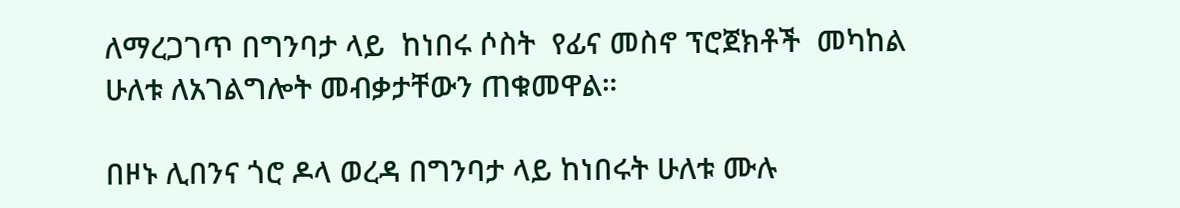ለማረጋገጥ በግንባታ ላይ  ከነበሩ ሶስት  የፊና መስኖ ፕሮጀክቶች  መካከል ሁለቱ ለአገልግሎት መብቃታቸውን ጠቁመዋል።

በዞኑ ሊበንና ጎሮ ዶላ ወረዳ በግንባታ ላይ ከነበሩት ሁለቱ ሙሉ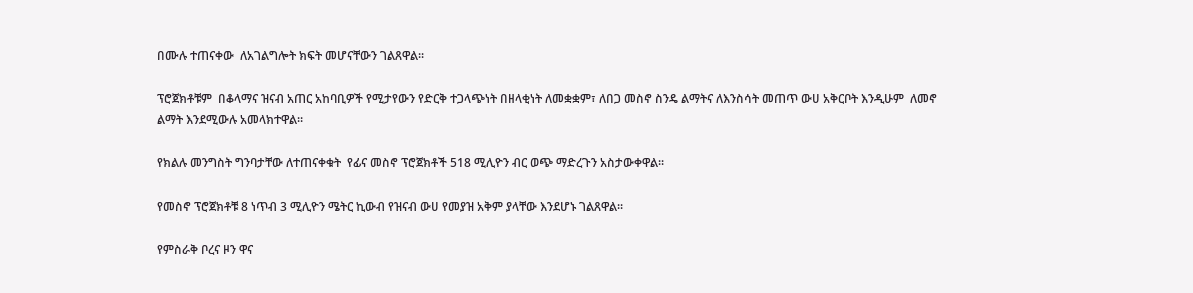በሙሉ ተጠናቀው  ለአገልግሎት ክፍት መሆናቸውን ገልጸዋል፡፡

ፕሮጀክቶቹም  በቆላማና ዝናብ አጠር አከባቢዎች የሚታየውን የድርቅ ተጋላጭነት በዘላቂነት ለመቋቋም፣ ለበጋ መስኖ ስንዴ ልማትና ለእንስሳት መጠጥ ውሀ አቅርቦት እንዲሁም  ለመኖ ልማት እንደሚውሉ አመላክተዋል።

የክልሉ መንግስት ግንባታቸው ለተጠናቀቁት  የፊና መስኖ ፕሮጀክቶች 518 ሚሊዮን ብር ወጭ ማድረጉን አስታውቀዋል፡፡

የመስኖ ፕሮጀክቶቹ 8 ነጥብ 3 ሚሊዮን ሜትር ኪውብ የዝናብ ውሀ የመያዝ አቅም ያላቸው እንደሆኑ ገልጸዋል፡፡

የምስራቅ ቦረና ዞን ዋና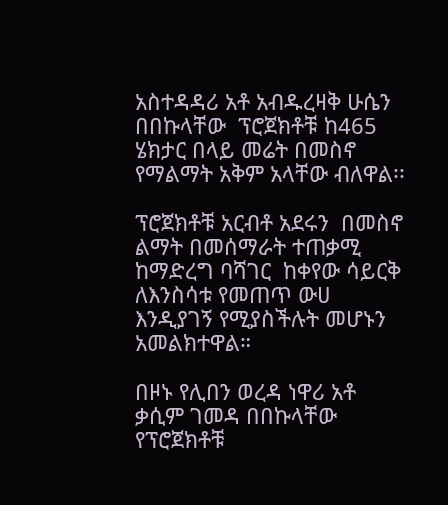አስተዳዳሪ አቶ አብዱረዛቅ ሁሴን በበኩላቸው  ፕሮጀክቶቹ ከ465 ሄክታር በላይ መሬት በመስኖ የማልማት አቅም አላቸው ብለዋል፡፡

ፕሮጀክቶቹ አርብቶ አደሩን  በመስኖ ልማት በመሰማራት ተጠቃሚ  ከማድረግ ባሻገር  ከቀየው ሳይርቅ ለእንስሳቱ የመጠጥ ውሀ እንዲያገኝ የሚያስችሉት መሆኑን አመልክተዋል።

በዞኑ የሊበን ወረዳ ነዋሪ አቶ ቃሲም ገመዳ በበኩላቸው  የፕሮጀክቶቹ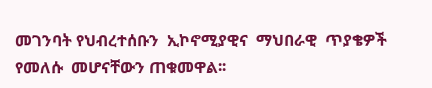መገንባት የህብረተሰቡን  ኢኮኖሚያዊና  ማህበራዊ  ጥያቄዎች የመለሱ  መሆናቸውን ጠቁመዋል፡፡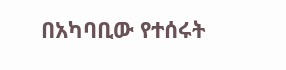በአካባቢው የተሰሩት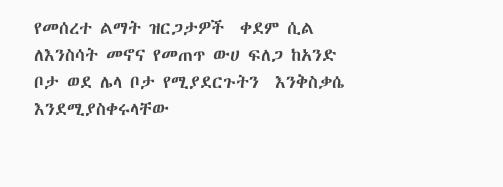የመሰረተ ልማት ዝርጋታዎች  ቀደም ሲል  ለእንስሳት መኖና የመጠጥ ውሀ ፍለጋ ከአንድ ቦታ ወደ ሌላ ቦታ የሚያደርጉትን  እንቅስቃሴ እንደሚያስቀሩላቸው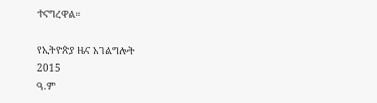ተናግረዋል።

የኢትዮጵያ ዜና አገልግሎት
2015
ዓ.ም